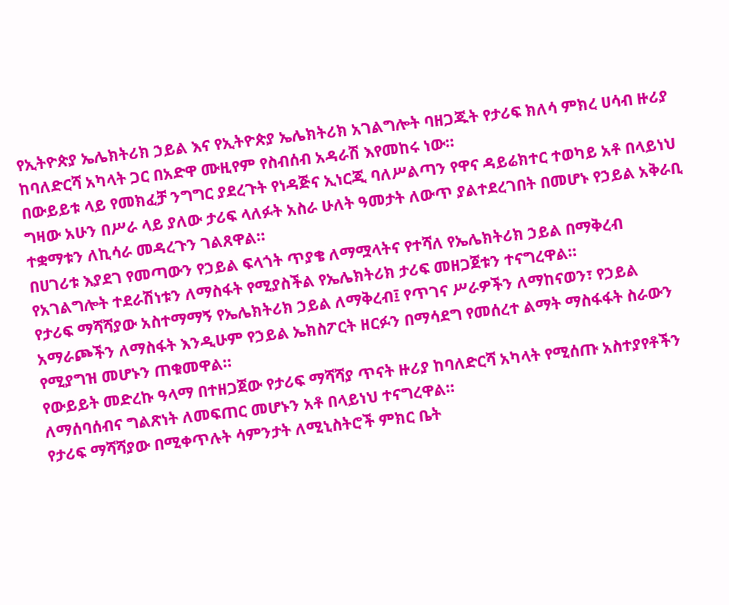የኢትዮጵያ ኤሌክትሪክ ኃይል እና የኢትዮጵያ ኤሌክትሪክ አገልግሎት ባዘጋጁት የታሪፍ ክለሳ ምክረ ሀሳብ ዙሪያ ከባለድርሻ አካላት ጋር በአድዋ ሙዚየም የስብሰብ አዳራሽ እየመከሩ ነው።
በውይይቱ ላይ የመክፈቻ ንግግር ያደረጉት የነዳጅና ኢነርጂ ባለሥልጣን የዋና ዳይሬክተር ተወካይ አቶ በላይነህ ግዛው አሁን በሥራ ላይ ያለው ታሪፍ ላለፉት አስራ ሁለት ዓመታት ለውጥ ያልተደረገበት በመሆኑ የኃይል አቅራቢ ተቋማቱን ለኪሳራ መዳረጉን ገልጸዋል።
በሀገሪቱ እያደገ የመጣውን የኃይል ፍላጎት ጥያቄ ለማሟላትና የተሻለ የኤሌክትሪክ ኃይል በማቅረብ የአገልግሎት ተደራሽነቱን ለማስፋት የሚያስችል የኤሌክትሪክ ታሪፍ መዘጋጀቱን ተናግረዋል።
የታሪፍ ማሻሻያው አስተማማኝ የኤሌክትሪክ ኃይል ለማቅረብ፤ የጥገና ሥራዎችን ለማከናወን፣ የኃይል አማራጮችን ለማስፋት እንዲሁም የኃይል ኤክስፖርት ዘርፉን በማሳደግ የመሰረተ ልማት ማስፋፋት ስራውን የሚያግዝ መሆኑን ጠቁመዋል።
የውይይት መድረኩ ዓላማ በተዘጋጀው የታሪፍ ማሻሻያ ጥናት ዙሪያ ከባለድርሻ አካላት የሚሰጡ አስተያየቶችን ለማሰባሰብና ግልጽነት ለመፍጠር መሆኑን አቶ በላይነህ ተናግረዋል።
የታሪፍ ማሻሻያው በሚቀጥሉት ሳምንታት ለሚኒስትሮች ምክር ቤት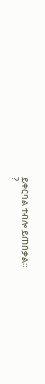ይቀርባል ተብሎ ይጠበቃል።
?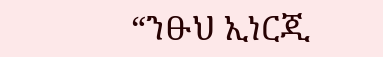“ንፁህ ኢነርጂ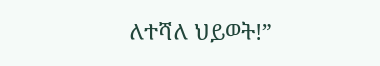ለተሻለ ህይወት!”